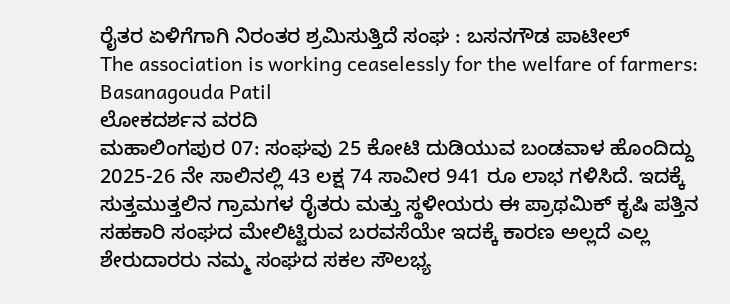ರೈತರ ಏಳಿಗೆಗಾಗಿ ನಿರಂತರ ಶ್ರಮಿಸುತ್ತಿದೆ ಸಂಘ : ಬಸನಗೌಡ ಪಾಟೀಲ್
The association is working ceaselessly for the welfare of farmers: Basanagouda Patil
ಲೋಕದರ್ಶನ ವರದಿ
ಮಹಾಲಿಂಗಪುರ 07: ಸಂಘವು 25 ಕೋಟಿ ದುಡಿಯುವ ಬಂಡವಾಳ ಹೊಂದಿದ್ದು 2025-26 ನೇ ಸಾಲಿನಲ್ಲಿ 43 ಲಕ್ಷ 74 ಸಾವೀರ 941 ರೂ ಲಾಭ ಗಳಿಸಿದೆ. ಇದಕ್ಕೆ ಸುತ್ತಮುತ್ತಲಿನ ಗ್ರಾಮಗಳ ರೈತರು ಮತ್ತು ಸ್ಥಳೀಯರು ಈ ಪ್ರಾಥಮಿಕ್ ಕೃಷಿ ಪತ್ತಿನ ಸಹಕಾರಿ ಸಂಘದ ಮೇಲಿಟ್ಟಿರುವ ಬರವಸೆಯೇ ಇದಕ್ಕೆ ಕಾರಣ ಅಲ್ಲದೆ ಎಲ್ಲ ಶೇರುದಾರರು ನಮ್ಮ ಸಂಘದ ಸಕಲ ಸೌಲಭ್ಯ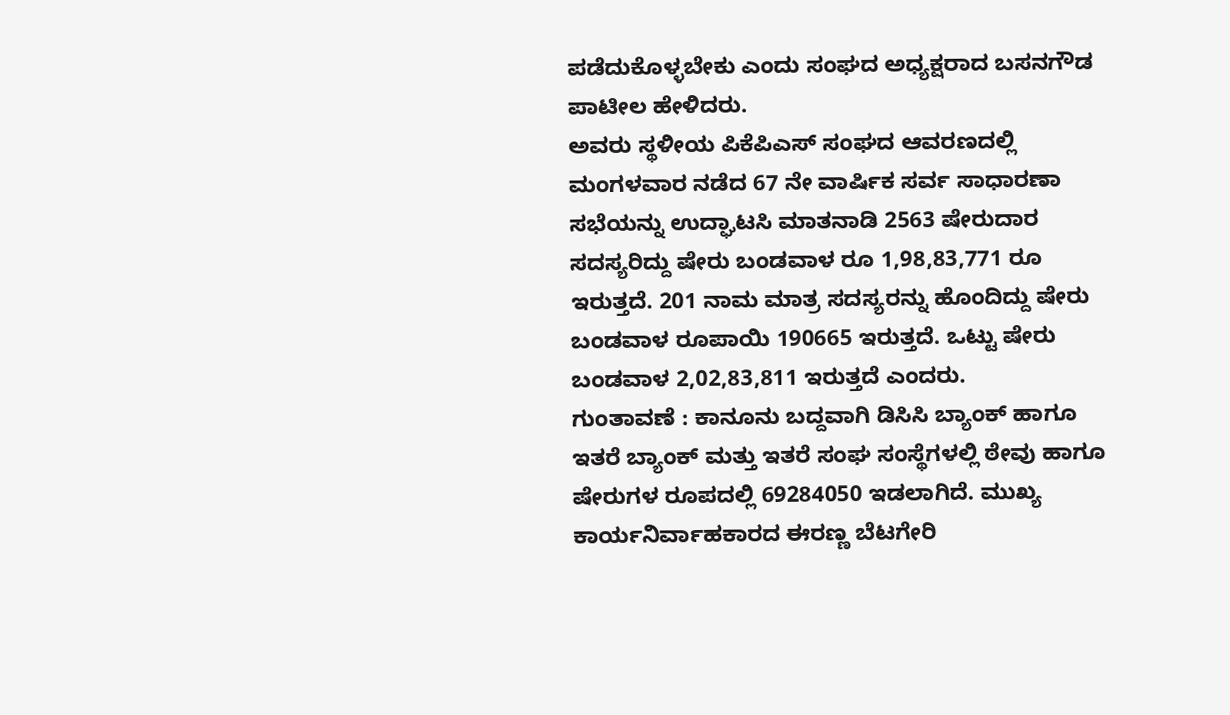ಪಡೆದುಕೊಳ್ಳಬೇಕು ಎಂದು ಸಂಘದ ಅಧ್ಯಕ್ಷರಾದ ಬಸನಗೌಡ ಪಾಟೀಲ ಹೇಳಿದರು.
ಅವರು ಸ್ಥಳೀಯ ಪಿಕೆಪಿಎಸ್ ಸಂಘದ ಆವರಣದಲ್ಲಿ ಮಂಗಳವಾರ ನಡೆದ 67 ನೇ ವಾರ್ಷಿಕ ಸರ್ವ ಸಾಧಾರಣಾ ಸಭೆಯನ್ನು ಉದ್ಘಾಟಸಿ ಮಾತನಾಡಿ 2563 ಷೇರುದಾರ ಸದಸ್ಯರಿದ್ದು ಷೇರು ಬಂಡವಾಳ ರೂ 1,98,83,771 ರೂ ಇರುತ್ತದೆ. 201 ನಾಮ ಮಾತ್ರ ಸದಸ್ಯರನ್ನು ಹೊಂದಿದ್ದು ಷೇರು ಬಂಡವಾಳ ರೂಪಾಯಿ 190665 ಇರುತ್ತದೆ. ಒಟ್ಟು ಷೇರು ಬಂಡವಾಳ 2,02,83,811 ಇರುತ್ತದೆ ಎಂದರು.
ಗುಂತಾವಣೆ : ಕಾನೂನು ಬದ್ದವಾಗಿ ಡಿಸಿಸಿ ಬ್ಯಾಂಕ್ ಹಾಗೂ ಇತರೆ ಬ್ಯಾಂಕ್ ಮತ್ತು ಇತರೆ ಸಂಘ ಸಂಸ್ಥೆಗಳಲ್ಲಿ ಠೇವು ಹಾಗೂ ಷೇರುಗಳ ರೂಪದಲ್ಲಿ 69284050 ಇಡಲಾಗಿದೆ. ಮುಖ್ಯ ಕಾರ್ಯನಿರ್ವಾಹಕಾರದ ಈರಣ್ಣ ಬೆಟಗೇರಿ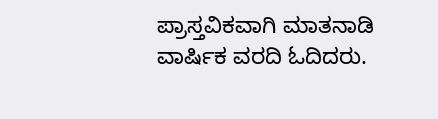ಪ್ರಾಸ್ತವಿಕವಾಗಿ ಮಾತನಾಡಿ ವಾರ್ಷಿಕ ವರದಿ ಓದಿದರು.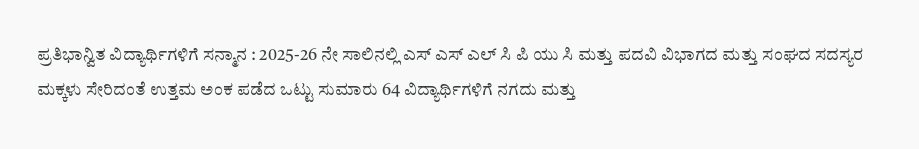ಪ್ರತಿಭಾನ್ವಿತ ವಿದ್ಯಾರ್ಥಿಗಳಿಗೆ ಸನ್ಮಾನ : 2025-26 ನೇ ಸಾಲಿನಲ್ಲಿ ಎಸ್ ಎಸ್ ಎಲ್ ಸಿ ಪಿ ಯು ಸಿ ಮತ್ತು ಪದವಿ ವಿಭಾಗದ ಮತ್ತು ಸಂಘದ ಸದಸ್ಯರ ಮಕ್ಕಳು ಸೇರಿದಂತೆ ಉತ್ತಮ ಅಂಕ ಪಡೆದ ಒಟ್ಟು ಸುಮಾರು 64 ವಿದ್ಯಾರ್ಥಿಗಳಿಗೆ ನಗದು ಮತ್ತು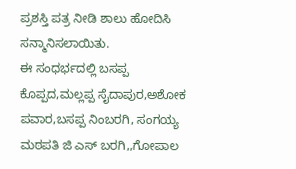ಪ್ರಶಸ್ತಿ ಪತ್ರ ನೀಡಿ ಶಾಲು ಹೋದಿಸಿ ಸನ್ಮಾನಿಸಲಾಯಿತು.
ಈ ಸಂಧರ್ಭದಲ್ಲಿ ಬಸಪ್ಪ ಕೊಪ್ಪದ,ಮಲ್ಲಪ್ಪ ಸೈದಾಪುರ,ಅಶೋಕ ಪವಾರ,ಬಸಪ್ಪ ನಿಂಬರಗಿ, ಸಂಗಯ್ಯ ಮಠಪತಿ ಜಿ ಎಸ್ ಬರಗಿ,,ಗೋಪಾಲ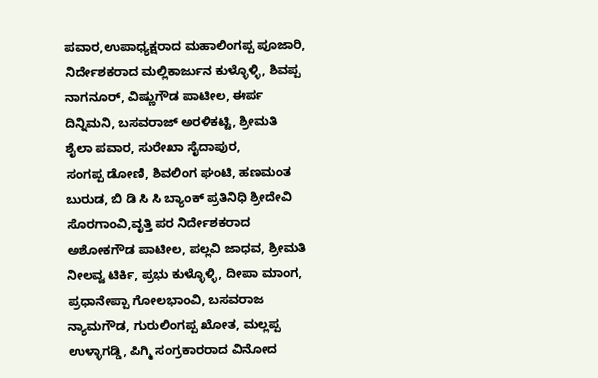ಪವಾರ,ಉಪಾಧ್ಯಕ್ಷರಾದ ಮಹಾಲಿಂಗಪ್ಪ ಪೂಜಾರಿ, ನಿರ್ದೇಶಕರಾದ ಮಲ್ಲಿಕಾರ್ಜುನ ಕುಳ್ಳೊಳ್ಳಿ, ಶಿವಪ್ಪ ನಾಗನೂರ್, ವಿಷ್ಣುಗೌಡ ಪಾಟೀಲ, ಈರ್ಪ ದಿನ್ನಿಮನಿ, ಬಸವರಾಜ್ ಅರಳಿಕಟ್ಟಿ, ಶ್ರೀಮತಿ ಶೈಲಾ ಪವಾರ, ಸುರೇಖಾ ಸೈದಾಪುರ,
ಸಂಗಪ್ಪ ಡೋಣಿ, ಶಿವಲಿಂಗ ಘಂಟಿ, ಹಣಮಂತ ಬುರುಡ, ಬಿ ಡಿ ಸಿ ಸಿ ಬ್ಯಾಂಕ್ ಪ್ರತಿನಿಧಿ ಶ್ರೀದೇವಿ ಸೊರಗಾಂವಿ,ವೃತ್ತಿ ಪರ ನಿರ್ದೇಶಕರಾದ ಅಶೋಕಗೌಡ ಪಾಟೀಲ, ಪಲ್ಲವಿ ಜಾಧವ, ಶ್ರೀಮತಿ ನೀಲವ್ವ ಟಿರ್ಕಿ, ಪ್ರಭು ಕುಳ್ಳೊಳ್ಳಿ, ದೀಪಾ ಮಾಂಗ, ಪ್ರಧಾನೇಪ್ಪಾ ಗೋಲಭಾಂವಿ, ಬಸವರಾಜ ನ್ಯಾಮಗೌಡ, ಗುರುಲಿಂಗಪ್ಪ ಖೋತ, ಮಲ್ಲಪ್ಪ ಉಳ್ಳಾಗಡ್ಡಿ, ಪಿಗ್ಮಿ ಸಂಗ್ರಕಾರರಾದ ವಿನೋದ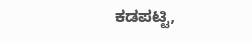ಕಡಪಟ್ಟಿ,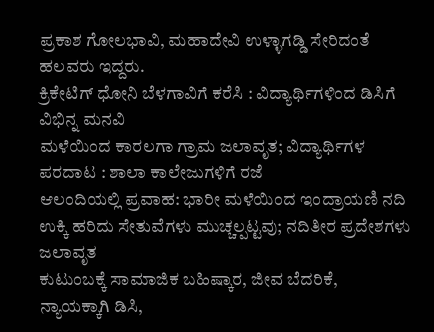ಪ್ರಕಾಶ ಗೋಲಭಾವಿ, ಮಹಾದೇವಿ ಉಳ್ಳಾಗಡ್ಡಿ ಸೇರಿದಂತೆ ಹಲವರು ಇದ್ದರು.
ಕ್ರಿಕೇಟಿಗ್ ಧೋನಿ ಬೆಳಗಾವಿಗೆ ಕರೆಸಿ : ವಿದ್ಯಾರ್ಥಿಗಳಿಂದ ಡಿಸಿಗೆ ವಿಭಿನ್ನ ಮನವಿ
ಮಳೆಯಿಂದ ಕಾರಲಗಾ ಗ್ರಾಮ ಜಲಾವೃತ; ವಿದ್ಯಾರ್ಥಿಗಳ ಪರದಾಟ : ಶಾಲಾ ಕಾಲೇಜುಗಳಿಗೆ ರಜೆ
ಆಲಂದಿಯಲ್ಲಿ ಪ್ರವಾಹ: ಭಾರೀ ಮಳೆಯಿಂದ ಇಂದ್ರಾಯಣಿ ನದಿ ಉಕ್ಕಿ ಹರಿದು ಸೇತುವೆಗಳು ಮುಚ್ಚಲ್ಪಟ್ಟವು; ನದಿತೀರ ಪ್ರದೇಶಗಳು ಜಲಾವೃತ
ಕುಟುಂಬಕ್ಕೆ ಸಾಮಾಜಿಕ ಬಹಿಷ್ಕಾರ, ಜೀವ ಬೆದರಿಕೆ, ನ್ಯಾಯಕ್ಕಾಗಿ ಡಿಸಿ,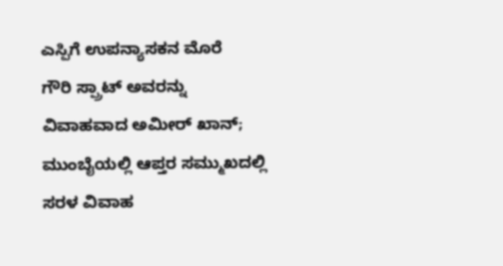ಎಸ್ಪಿಗೆ ಉಪನ್ಯಾಸಕನ ಮೊರೆ
ಗೌರಿ ಸ್ಪ್ರಾಟ್ ಅವರನ್ನು ವಿವಾಹವಾದ ಅಮೀರ್ ಖಾನ್; ಮುಂಬೈಯಲ್ಲಿ ಆಪ್ತರ ಸಮ್ಮುಖದಲ್ಲಿ ಸರಳ ವಿವಾಹ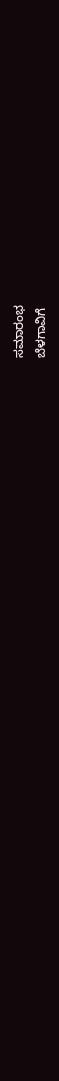ಸಮಾರಂಭ
ಬೆಳಗಾವಿಗೆ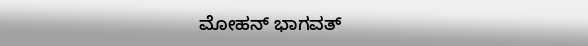ಮೋಹನ್ ಭಾಗವತ್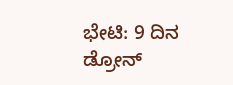ಭೇಟಿ: 9 ದಿನ ಡ್ರೋನ್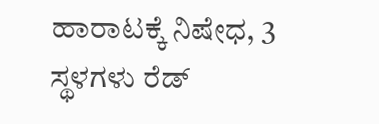ಹಾರಾಟಕ್ಕೆ ನಿಷೇಧ, 3 ಸ್ಥಳಗಳು ರೆಡ್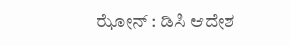ಝೋನ್ : ಡಿಸಿ ಆದೇಶ